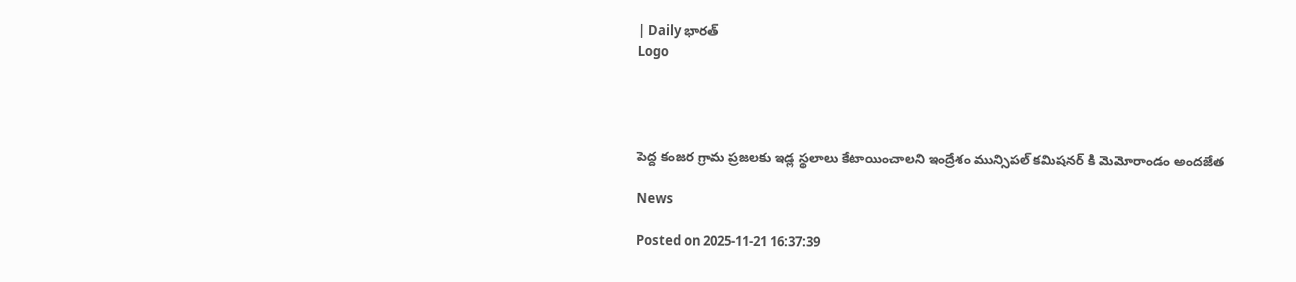| Daily భారత్
Logo




పెద్ద కంజర గ్రామ ప్రజలకు ఇడ్ల స్థలాలు కేటాయించాలని ఇంద్రేశం మున్సిపల్ కమిషనర్ కి మెమోరాండం అందజేత

News

Posted on 2025-11-21 16:37:39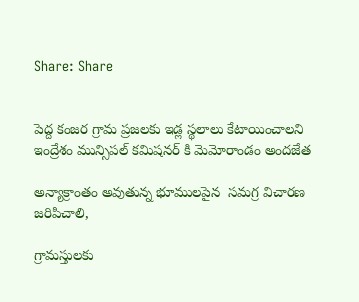Share: Share


పెద్ద కంజర గ్రామ ప్రజలకు ఇడ్ల స్థలాలు కేటాయించాలని ఇంద్రేశం మున్సిపల్ కమిషనర్ కి మెమోరాండం అందజేత

అన్యాక్రాంతం అవుతున్న భూములపైన  సమగ్ర విచారణ జరిపిచాలి,

గ్రామస్తులకు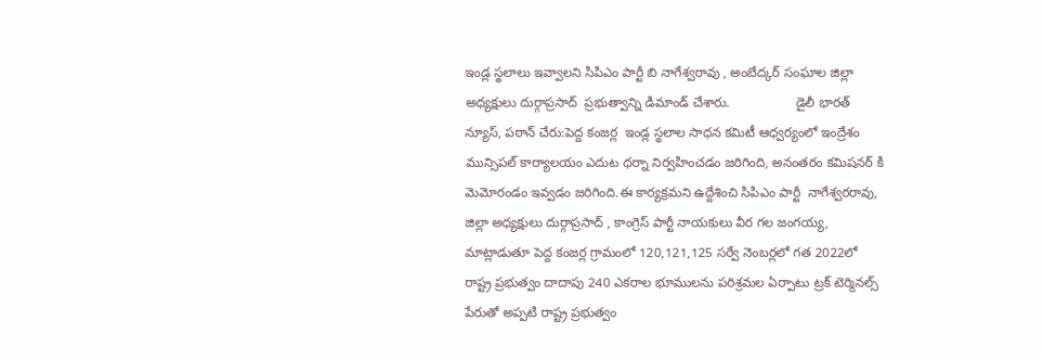ఇండ్ల స్థలాలు ఇవ్వాలని సిపిఎం పార్టీ బి నాగేశ్వరావు , అంబేద్కర్ సంఘాల జిల్లా అధ్యక్షులు దుర్గాప్రసాద్  ప్రభుత్వాన్ని డిమాండ్ చేశారు.                  డైలీ భారత్ న్యూస్, పఠాన్ చేరు:పెద్ద కంజర్ల  ఇండ్ల స్థలాల సాధన కమిటీ ఆధ్వర్యంలో ఇంద్రేశం మున్సిపల్ కార్యాలయం ఎదుట ధర్నా నిర్వహించడం జరిగింది, అనంతరం కమిషనర్ కి మెమోరండం ఇవ్వడం జరిగింది.ఈ కార్యక్రమని ఉద్దేశించి సిపిఎం పార్టీ  నాగేశ్వరరావు,  జిల్లా అధ్యక్షులు దుర్గాప్రసాద్ , కాంగ్రెస్ పార్టీ నాయకులు వీర గల జంగయ్య,  మాట్లాడుతూ పెద్ద కంజర్ల గ్రామంలో 120,121,125 సర్వే నెంబర్లలో గత 2022లో  రాష్ట్ర ప్రభుత్వం దాదాపు 240 ఎకరాల భూములను పరిశ్రమల ఏర్పాటు ట్రక్ టెర్మినల్స్ పేరుతో అప్పటి రాష్ట్ర ప్రభుత్వం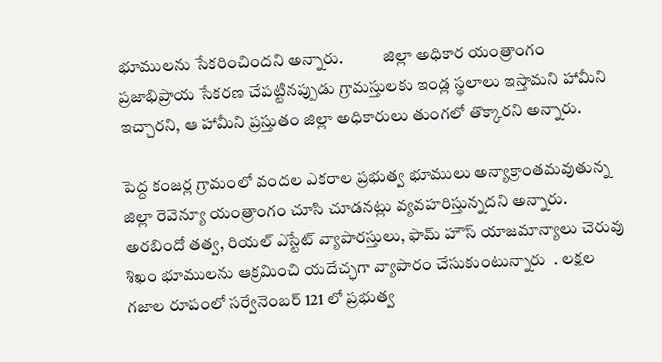భూములను సేకరించిందని అన్నారు.            జిల్లా అధికార యంత్రాంగం ప్రజాభిప్రాయ సేకరణ చేపట్టినప్పుడు గ్రామస్తులకు ఇండ్ల స్థలాలు ఇస్తామని హామీని ఇచ్చారని, ఆ హామీని ప్రస్తుతం జిల్లా అధికారులు తుంగలో తొక్కారని అన్నారు.

పెద్ద కంజర్ల గ్రామంలో వందల ఎకరాల ప్రభుత్వ భూములు అన్యాక్రాంతమవుతున్న జిల్లా రెవెన్యూ యంత్రాంగం చూసి చూడనట్లు వ్యవహరిస్తున్నదని అన్నారు.                          అరబిందో తత్వ, రియల్ ఎస్టేట్ వ్యాపారస్తులు, ఫామ్ హౌస్ యాజమాన్యాలు చెరువు శిఖం భూములను ఆక్రమించి యదేచ్ఛగా వ్యాపారం చేసుకుంటున్నారు  . లక్షల గజాల రూపంలో సర్వేనెంబర్ 121 లో ప్రభుత్వ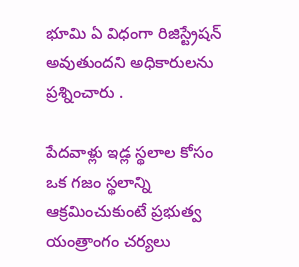భూమి ఏ విధంగా రిజిస్ట్రేషన్ అవుతుందని అధికారులను ప్రశ్నించారు .

పేదవాళ్లు ఇడ్ల స్థలాల కోసం ఒక గజం స్థలాన్ని ఆక్రమించుకుంటే ప్రభుత్వ యంత్రాంగం చర్యలు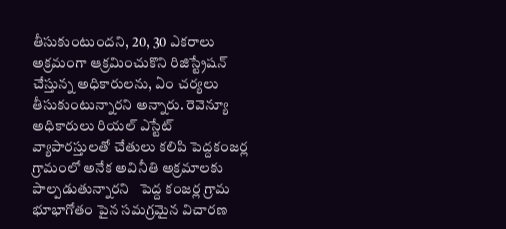తీసుకుంటుందని, 20, 30 ఎకరాలు అక్రమంగా ఆక్రమించుకొని రిజిస్ట్రేషన్ చేస్తున్న అధికారులను, ఏం చర్యలు తీసుకుంటున్నారని అన్నారు. రెవెన్యూ అధికారులు రియల్ ఎస్టేట్ వ్యాపారస్తులతో చేతులు కలిపి పెద్దకంజర్ల గ్రామంలో అనేక అవినీతి అక్రమాలకు పాల్పడుతున్నారని   పెద్ద కంజర్ల గ్రామ భూభాగోతం పైన సమగ్రమైన విచారణ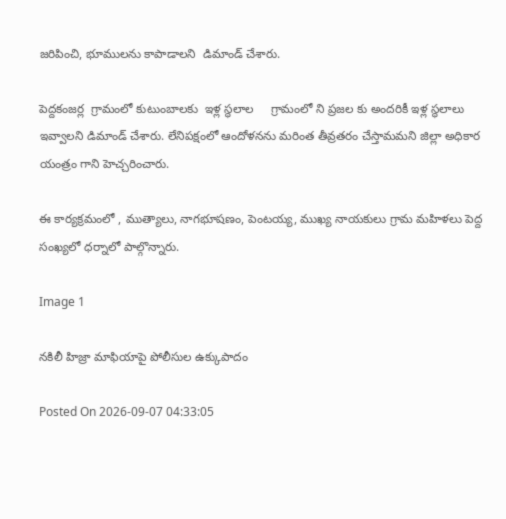జరిపించి, భూములను కాపాడాలని  డిమాండ్ చేశారు.

పెద్దకంజర్ల  గ్రామంలో కుటుంబాలకు  ఇళ్ల స్థలాల     గ్రామంలో ని ప్రజల కు అందరికీ ఇళ్ల స్థలాలు ఇవ్వాలని డిమాండ్ చేశారు. లేనిపక్షంలో ఆందోళనను మరింత తీవ్రతరం చేస్తామమని జిల్లా అధికార యంత్రం గాని హెచ్చరించారు.

ఈ కార్యక్రమంలో , ముత్యాలు, నాగభూషణం, పెంటయ్య, ముఖ్య నాయకులు గ్రామ మహిళలు పెద్ద  సంఖ్యలో ధర్నాలో పాల్గొన్నారు.

Image 1

నకిలీ హిజ్రా మాఫియాపై పోలీసుల ఉక్కుపాదం

Posted On 2026-09-07 04:33:05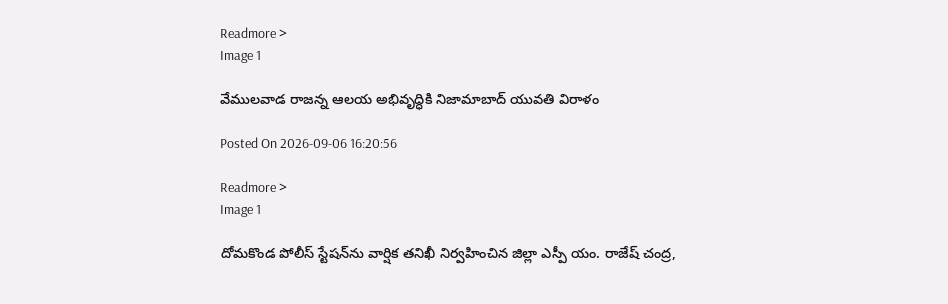Readmore >
Image 1

వేములవాడ రాజన్న ఆలయ అభివృద్ధికి నిజామాబాద్ యువతి విరాళం

Posted On 2026-09-06 16:20:56

Readmore >
Image 1

దోమకొండ పోలీస్ స్టేషన్‌ను వార్షిక తనిఖీ నిర్వహించిన జిల్లా ఎస్పీ యం. రాజేష్ చంద్ర,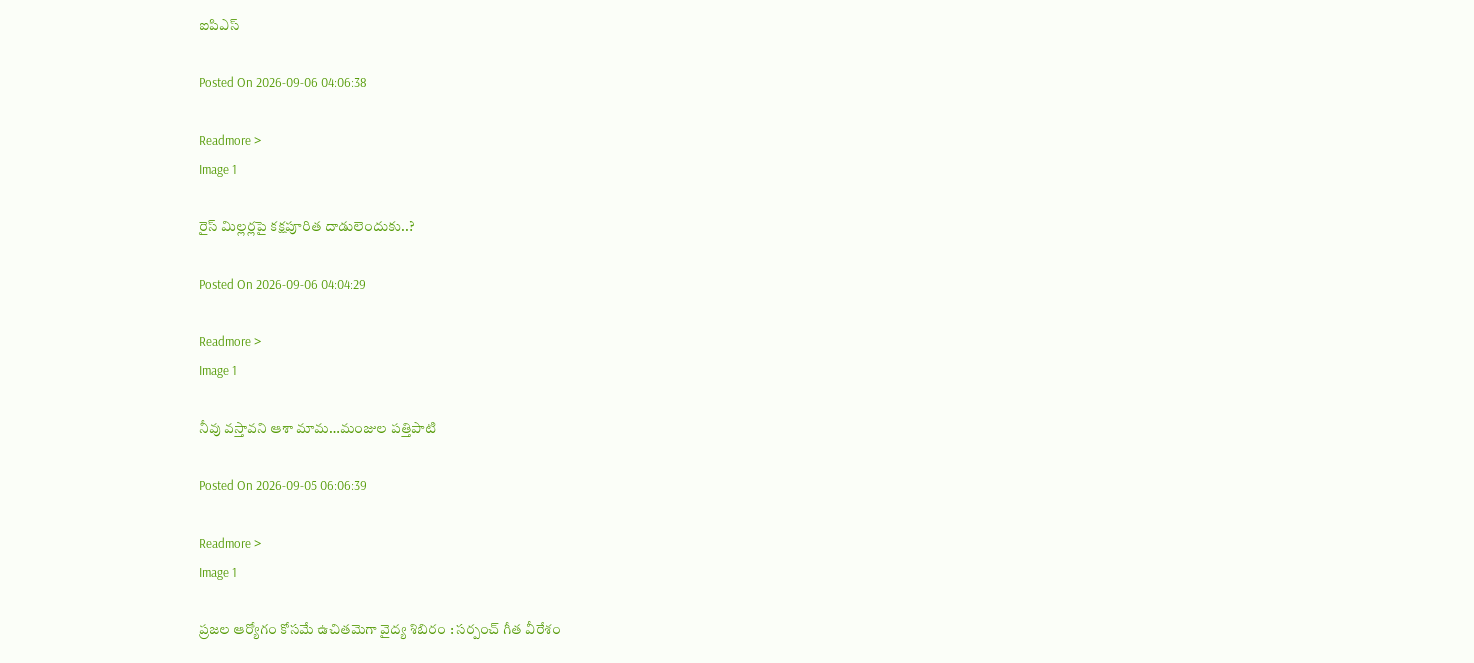ఐపిఎస్

Posted On 2026-09-06 04:06:38

Readmore >
Image 1

రైస్ మిల్లర్లపై కక్షపూరిత దాడులెందుకు..?

Posted On 2026-09-06 04:04:29

Readmore >
Image 1

నీవు వస్తావని ఆశా మామ…మంజుల పత్తిపాటి

Posted On 2026-09-05 06:06:39

Readmore >
Image 1

ప్రజల ఆర్యోగం కోసమే ఉచితమెగా వైద్య శిబిరం : సర్పంచ్ గీత వీరేశం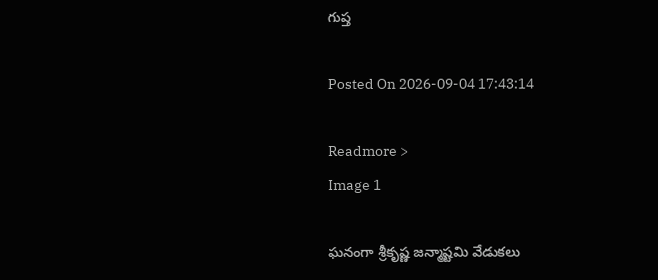గుప్త

Posted On 2026-09-04 17:43:14

Readmore >
Image 1

ఘనంగా శ్రీకృష్ణ జన్మాష్టమి వేడుకలు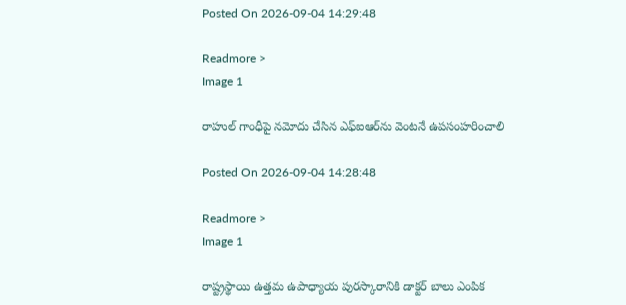Posted On 2026-09-04 14:29:48

Readmore >
Image 1

రాహుల్ గాంధీపై నమోదు చేసిన ఎఫ్‌ఐఆర్‌ను వెంటనే ఉపసంహరించాలి

Posted On 2026-09-04 14:28:48

Readmore >
Image 1

రాష్ట్రస్థాయి ఉత్తమ ఉపాధ్యాయ పురస్కారానికి డాక్టర్ బాలు ఎంపిక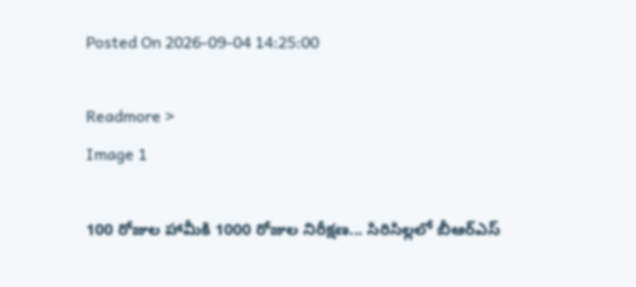Posted On 2026-09-04 14:25:00

Readmore >
Image 1

100 రోజుల హామీకి 1000 రోజుల నిరీక్షణ... సిరిసిల్లలో బీఆర్ఎస్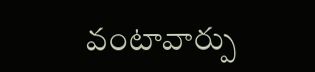వంటావార్పు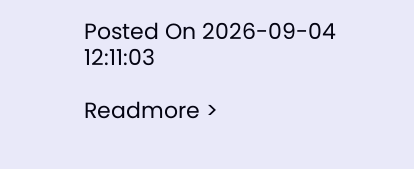Posted On 2026-09-04 12:11:03

Readmore >